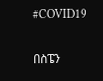#COVID19

በስፔን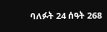ባለፉት 24 ሰዓት 268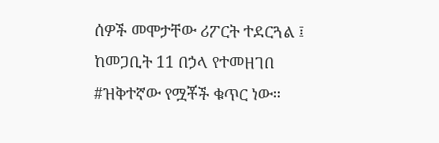ሰዎች መሞታቸው ሪፖርት ተደርጓል ፤ ከመጋቢት 11 በኃላ የተመዘገበ #ዝቅተኛው የሟቾች ቁጥር ነው።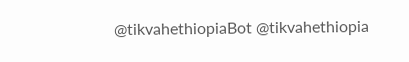@tikvahethiopiaBot @tikvahethiopia